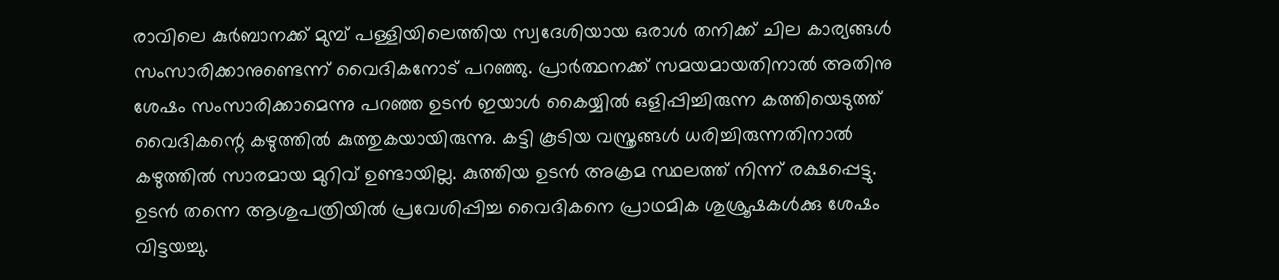രാവിലെ കുർബാനക്ക് മുമ്പ് പള്ളിയിലെത്തിയ സ്വദേശിയായ ഒരാള്‍ തനിക്ക് ചില കാര്യങ്ങൾ സംസാരിക്കാനുണ്ടെന്ന് വൈദികനോട് പറഞ്ഞു. പ്രാര്‍ത്ഥനക്ക് സമയമായതിനാൽ അതിനു ശേഷം സംസാരിക്കാമെന്നു പറഞ്ഞ ഉടന്‍ ഇയാള്‍ കൈയ്യിൽ ഒളിപ്പിച്ചിരുന്ന കത്തിയെടുത്ത് വൈദികന്റെ കഴുത്തിൽ കുത്തുകയായിരുന്നു. കട്ടി കൂടിയ വസ്ത്രങ്ങള്‍ ധരിച്ചിരുന്നതിനാൽ കഴുത്തിൽ സാരമായ മുറിവ് ഉണ്ടായില്ല. കുത്തിയ ഉടന്‍ അക്രമ സ്ഥലത്ത് നിന്ന് രക്ഷപ്പെട്ടു. ഉടന്‍ തന്നെ ആശുപത്രിയിൽ പ്രവേശിപ്പിച്ച വൈദികനെ പ്രാഥമിക ശുശ്രൂഷകൾക്കു ശേഷം വിട്ടയച്ചു.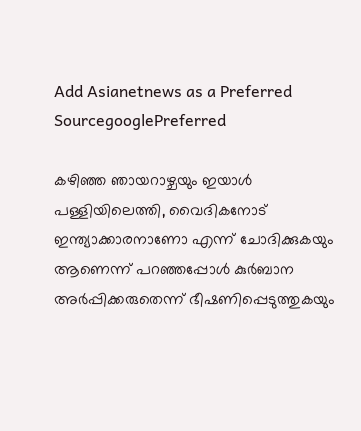Add Asianetnews as a Preferred SourcegooglePreferred

കഴിഞ്ഞ ഞായറാഴ്ചയും ഇയാള്‍ പള്ളിയിലെത്തി, വൈദികനോട് ഇന്ത്യാക്കാരനാണോ എന്ന് ചോദിക്കുകയും ആണെന്ന് പറഞ്ഞപ്പോള്‍ കുർബാന അർപ്പിക്കരുതെന്ന് ഭീഷണിപ്പെടുത്തുകയും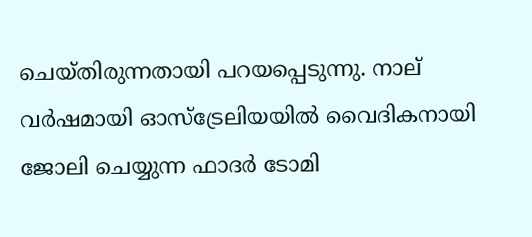ചെയ്തിരുന്നതായി പറയപ്പെടുന്നു. നാല് വര്‍ഷമായി ഓസ്‍ട്രേലിയയില്‍ വൈദികനായി ജോലി ചെയ്യുന്ന ഫാദര്‍ ടോമി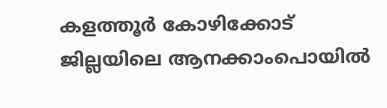കളത്തൂർ കോഴിക്കോട് ജില്ലയിലെ ആനക്കാംപൊയിൽ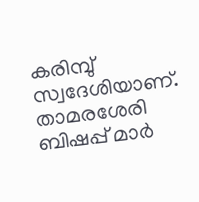കരിമ്പു് സ്വദേശിയാണ്. താമരശേരി ബിഷപ്പ് മാർ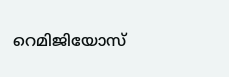റെമിജിയോസ്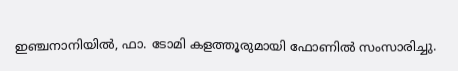ഇഞ്ചനാനിയിൽ, ഫാ. ടോമി കളത്തൂരുമായി ഫോണിൽ സംസാരിച്ചു.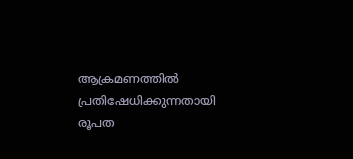ആക്രമണത്തില്‍ പ്രതിഷേധിക്കുന്നതായി രൂപത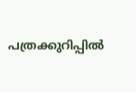പത്രക്കുറിപ്പില്‍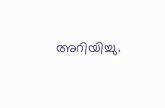അറിയിച്ചു.